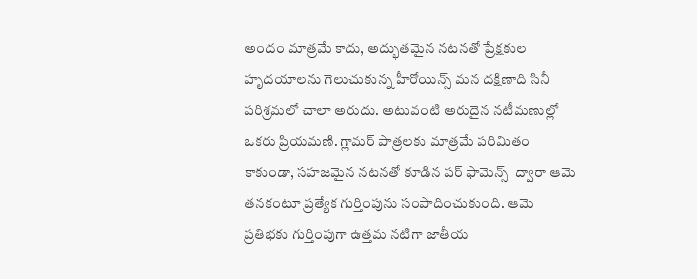అందం మాత్రమే కాదు, అద్భుతమైన నటనతో ప్రేక్షకుల హృదయాలను గెలుచుకున్న హీరోయిన్స్ మన దక్షిణాది సినీ పరిశ్రమలో చాలా అరుదు. అటువంటి అరుదైన నటీమణుల్లో ఒకరు ప్రియమణి. గ్లామర్ పాత్రలకు మాత్రమే పరిమితం కాకుండా, సహజమైన నటనతో కూడిన పర్ ఫామెన్స్  ద్వారా ఆమె తనకంటూ ప్రత్యేక గుర్తింపును సంపాదించుకుంది. ఆమె ప్రతిభకు గుర్తింపుగా ఉత్తమ నటిగా జాతీయ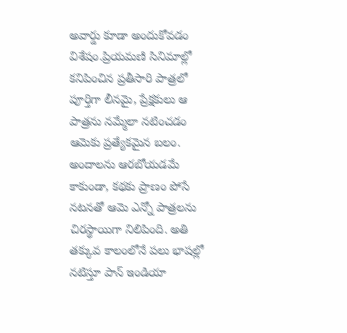అవార్డు కూడా అందుకోవడం విశేషం.ప్రియమణి సినిమాల్లో కనిపించిన ప్రతీసారి పాత్రలో పూర్తిగా లీనమై, ప్రేక్షకులు ఆ పాత్రను నమ్మేలా నటించడం ఆమెకు ప్రత్యేకమైన బలం. అందాలను ఆరబోయడమే కాకుండా, కథకు ప్రాణం పోసే నటనతో ఆమె ఎన్నో పాత్రలను చిరస్థాయిగా నిలిపింది. అతి తక్కువ కాలంలోనే పలు భాషల్లో నటిస్తూ పాన్ ఇండియా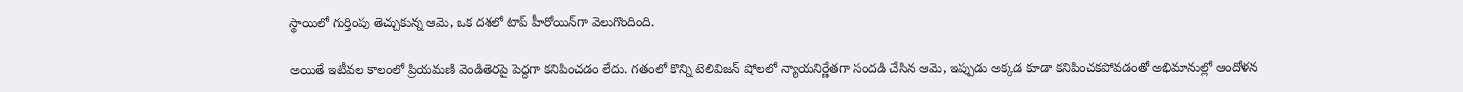స్థాయిలో గుర్తింపు తెచ్చుకున్న ఆమె, ఒక దశలో టాప్ హీరోయిన్‌గా వెలుగొందింది.

అయితే ఇటీవల కాలంలో ప్రియమణి వెండితెరపై పెద్దగా కనిపించడం లేదు. గతంలో కొన్ని టెలివిజన్ షోలలో న్యాయనిర్ణేతగా సందడి చేసిన ఆమె, ఇప్పుడు అక్కడ కూడా కనిపించకపోవడంతో అభిమానుల్లో ఆందోళన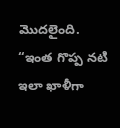మొదలైంది. “ఇంత గొప్ప నటి ఇలా ఖాళీగా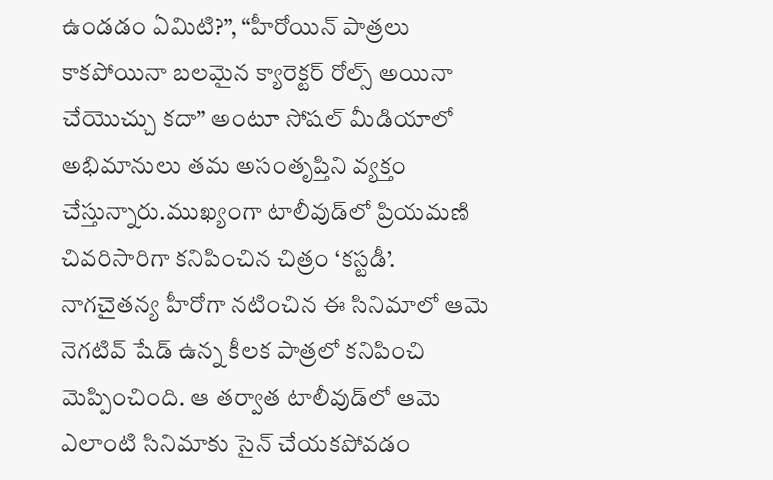ఉండడం ఏమిటి?”, “హీరోయిన్ పాత్రలు కాకపోయినా బలమైన క్యారెక్టర్ రోల్స్ అయినా చేయొచ్చు కదా” అంటూ సోషల్ మీడియాలో అభిమానులు తమ అసంతృప్తిని వ్యక్తం చేస్తున్నారు.ముఖ్యంగా టాలీవుడ్‌లో ప్రియమణి చివరిసారిగా కనిపించిన చిత్రం ‘కస్టడీ’. నాగచైతన్య హీరోగా నటించిన ఈ సినిమాలో ఆమె నెగటివ్ షేడ్ ఉన్న కీలక పాత్రలో కనిపించి మెప్పించింది. ఆ తర్వాత టాలీవుడ్‌లో ఆమె ఎలాంటి సినిమాకు సైన్ చేయకపోవడం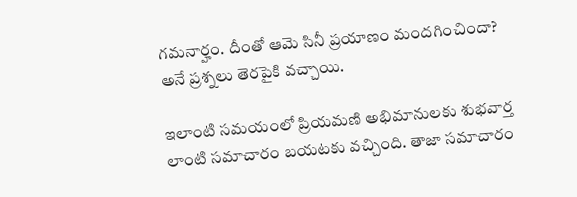గమనార్హం. దీంతో ఆమె సినీ ప్రయాణం మందగించిందా? అనే ప్రశ్నలు తెరపైకి వచ్చాయి.

ఇలాంటి సమయంలో ప్రియమణి అభిమానులకు శుభవార్త లాంటి సమాచారం బయటకు వచ్చింది. తాజా సమాచారం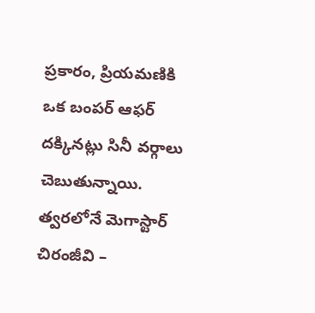ప్రకారం, ప్రియమణికి ఒక బంపర్ ఆఫర్ దక్కినట్లు సినీ వర్గాలు చెబుతున్నాయి. త్వరలోనే మెగాస్టార్ చిరంజీవి –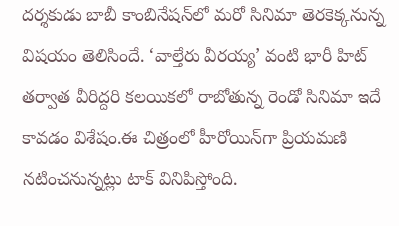దర్శకుడు బాబీ కాంబినేషన్‌లో మరో సినిమా తెరకెక్కనున్న విషయం తెలిసిందే. ‘వాల్తేరు వీరయ్య’ వంటి భారీ హిట్ తర్వాత వీరిద్దరి కలయికలో రాబోతున్న రెండో సినిమా ఇదే కావడం విశేషం.ఈ చిత్రంలో హీరోయిన్‌గా ప్రియమణి నటించనున్నట్లు టాక్ వినిపిస్తోంది.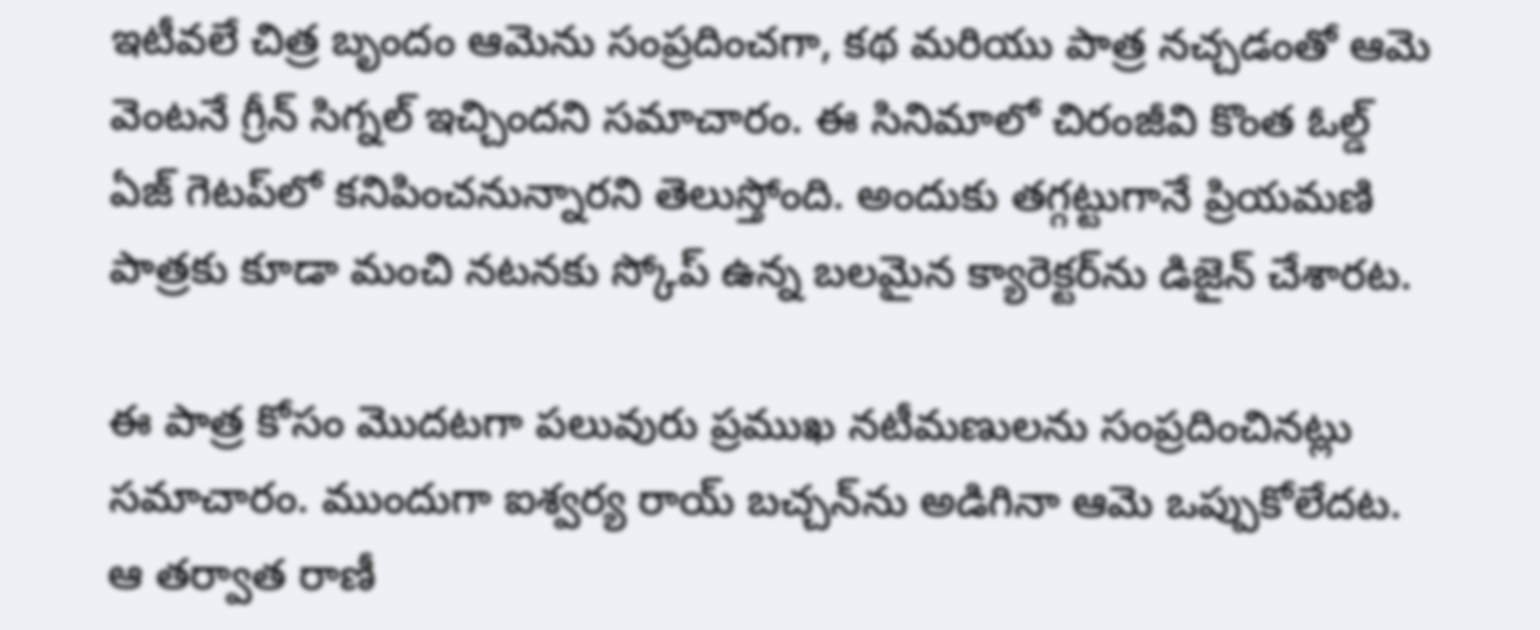ఇటీవలే చిత్ర బృందం ఆమెను సంప్రదించగా, కథ మరియు పాత్ర నచ్చడంతో ఆమె వెంటనే గ్రీన్ సిగ్నల్ ఇచ్చిందని సమాచారం. ఈ సినిమాలో చిరంజీవి కొంత ఓల్డ్ ఏజ్ గెటప్‌లో కనిపించనున్నారని తెలుస్తోంది. అందుకు తగ్గట్టుగానే ప్రియమణి పాత్రకు కూడా మంచి నటనకు స్కోప్ ఉన్న బలమైన క్యారెక్టర్‌ను డిజైన్ చేశారట.

ఈ పాత్ర కోసం మొదటగా పలువురు ప్రముఖ నటీమణులను సంప్రదించినట్లు సమాచారం. ముందుగా ఐశ్వర్య రాయ్ బచ్చన్‌ను అడిగినా ఆమె ఒప్పుకోలేదట. ఆ తర్వాత రాణీ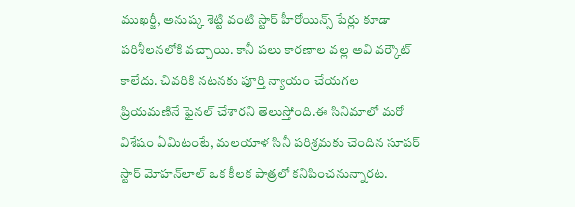ముఖర్జీ, అనుష్క శెట్టి వంటి స్టార్ హీరోయిన్స్ పేర్లు కూడా పరిశీలనలోకి వచ్చాయి. కానీ పలు కారణాల వల్ల అవి వర్కౌట్ కాలేదు. చివరికి నటనకు పూర్తి న్యాయం చేయగల ప్రియమణినే ఫైనల్ చేశారని తెలుస్తోంది.ఈ సినిమాలో మరో విశేషం ఏమిటంటే, మలయాళ సినీ పరిశ్రమకు చెందిన సూపర్ స్టార్ మోహన్‌లాల్ ఒక కీలక పాత్రలో కనిపించనున్నారట.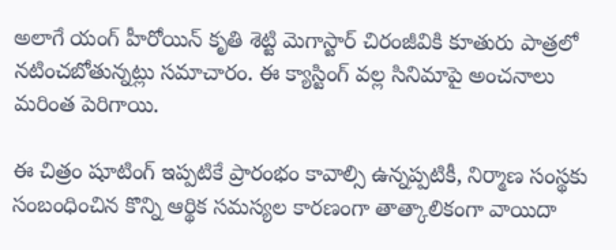అలాగే యంగ్ హీరోయిన్ కృతి శెట్టి మెగాస్టార్ చిరంజీవికి కూతురు పాత్రలో నటించబోతున్నట్లు సమాచారం. ఈ క్యాస్టింగ్ వల్ల సినిమాపై అంచనాలు మరింత పెరిగాయి.

ఈ చిత్రం షూటింగ్ ఇప్పటికే ప్రారంభం కావాల్సి ఉన్నప్పటికీ, నిర్మాణ సంస్థకు సంబంధించిన కొన్ని ఆర్థిక సమస్యల కారణంగా తాత్కాలికంగా వాయిదా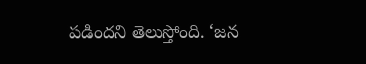పడిందని తెలుస్తోంది. ‘జన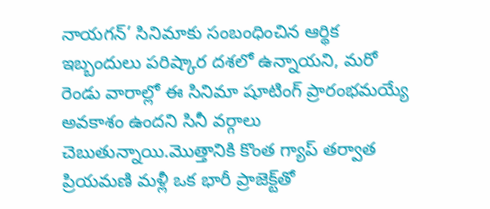నాయగన్’ సినిమాకు సంబంధించిన ఆర్థిక ఇబ్బందులు పరిష్కార దశలో ఉన్నాయని, మరో రెండు వారాల్లో ఈ సినిమా షూటింగ్ ప్రారంభమయ్యే అవకాశం ఉందని సినీ వర్గాలు చెబుతున్నాయి.మొత్తానికి కొంత గ్యాప్ తర్వాత ప్రియమణి మళ్లీ ఒక భారీ ప్రాజెక్ట్‌తో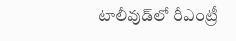టాలీవుడ్‌లో రీఎంట్రీ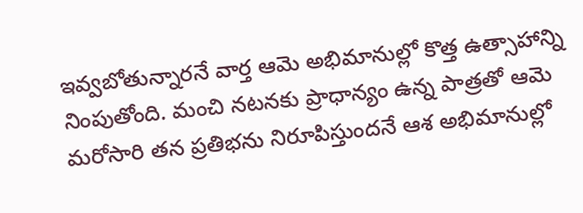ఇవ్వబోతున్నారనే వార్త ఆమె అభిమానుల్లో కొత్త ఉత్సాహాన్ని నింపుతోంది. మంచి నటనకు ప్రాధాన్యం ఉన్న పాత్రతో ఆమె మరోసారి తన ప్రతిభను నిరూపిస్తుందనే ఆశ అభిమానుల్లో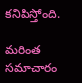కనిపిస్తోంది.

మరింత సమాచారం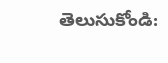తెలుసుకోండి: